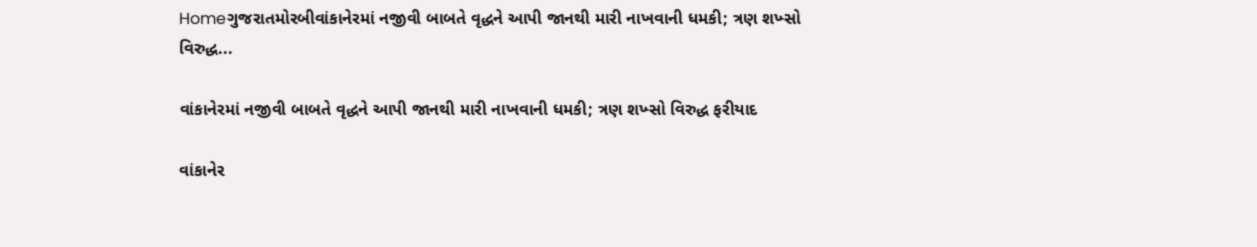Homeગુજરાતમોરબીવાંકાનેરમાં નજીવી બાબતે વૃદ્ધને આપી જાનથી મારી નાખવાની ધમકી; ત્રણ શખ્સો વિરુદ્ધ...

વાંકાનેરમાં નજીવી બાબતે વૃદ્ધને આપી જાનથી મારી નાખવાની ધમકી; ત્રણ શખ્સો વિરુદ્ધ ફરીયાદ

વાંકાનેર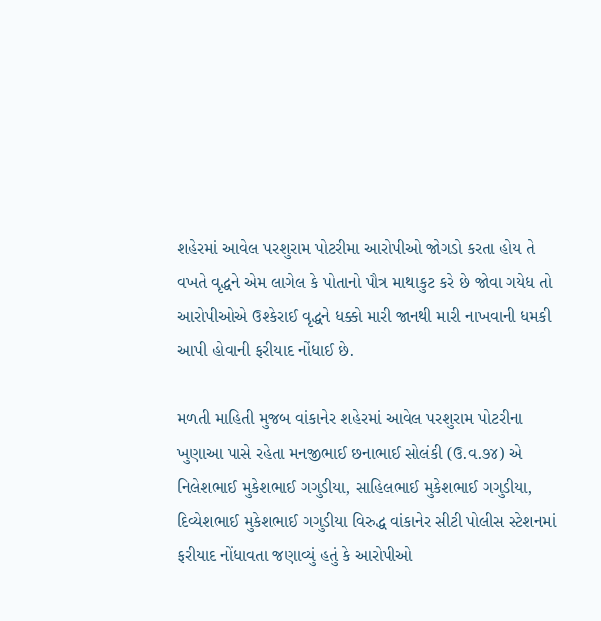શહેરમાં આવેલ પરશુરામ પોટરીમા આરોપીઓ જોગડો કરતા હોય તે વખતે વૃદ્ધને એમ લાગેલ કે પોતાનો પૌત્ર માથાકુટ કરે છે જોવા ગયેધ તો આરોપીઓએ ઉશ્કેરાઈ વૃદ્ધને ધક્કો મારી જાનથી મારી નાખવાની ધમકી આપી હોવાની ફરીયાદ નોંધાઈ છે.

મળતી માહિતી મુજબ વાંકાનેર શહેરમાં આવેલ પરશુરામ પોટરીના ખુણાઆ પાસે રહેતા મનજીભાઈ છનાભાઈ સોલંકી (ઉ.વ.૭૪) એ નિલેશભાઈ મુકેશભાઈ ગગુડીયા, સાહિલભાઈ મુકેશભાઈ ગગુડીયા, દિવ્યેશભાઈ મુકેશભાઈ ગગુડીયા વિરુદ્ધ વાંકાનેર સીટી પોલીસ સ્ટેશનમાં ફરીયાદ નોંધાવતા જણાવ્યું હતું કે આરોપીઓ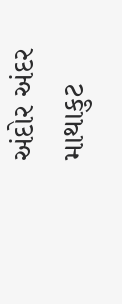અંદોર અંદર માથાકુટ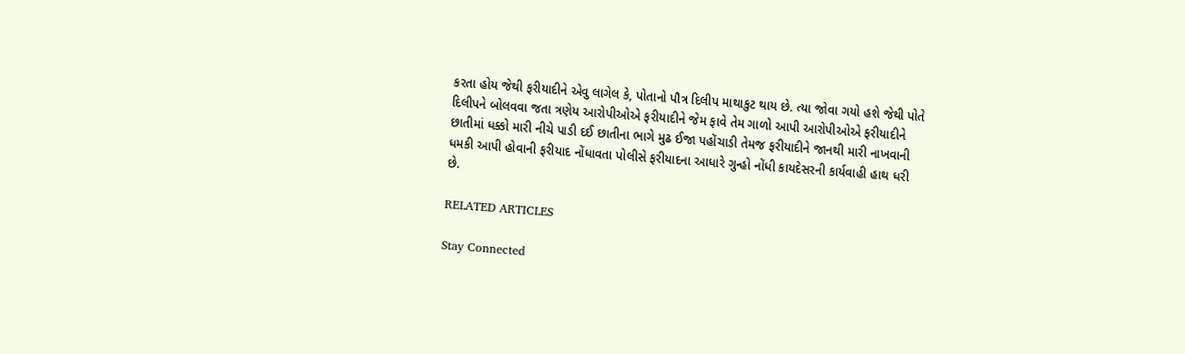કરતા હોય જેથી ફરીયાદીને એવુ લાગેલ કે, પોતાનો પૌત્ર દિલીપ માથાકુટ થાય છે. ત્યા જોવા ગયો હશે જેથી પોતે દિલીપને બોલવવા જતા ત્રણેય આરોપીઓએ ફરીયાદીને જેમ ફાવે તેમ ગાળો આપી આરોપીઓએ ફરીયાદીને છાતીમાં ધક્કો મારી નીચે પાડી દઈ છાતીના ભાગે મુઢ ઈજા પહોંચાડી તેમજ ફરીયાદીને જાનથી મારી નાખવાની ધમકી આપી હોવાની ફરીયાદ નોંધાવતા પોલીસે ફરીયાદના આધારે ગુન્હો નોંધી કાયદેસરની કાર્યવાહી હાથ ધરી છે.

RELATED ARTICLES

Stay Connected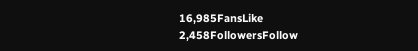16,985FansLike
2,458FollowersFollow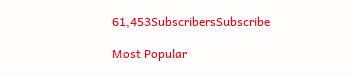61,453SubscribersSubscribe

Most Popular